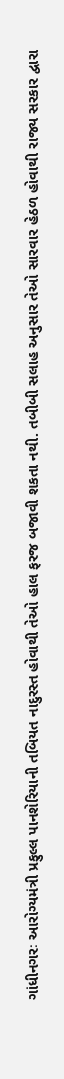ગાંધીનગરઃ આરોગ્યમંત્રી પ્રફુલ્લ પાનશેરિયાની તબિયત નાદુરસ્ત હોવાથી તેઓ હાલ ફરજ બજાવી શકતા નથી. તબીબી સલાહ અનુસાર તેઓ સારવાર હેઠળ હોવાથી રાજ્ય સરકાર દ્વારા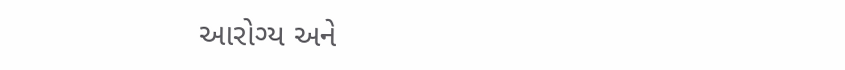આરોગ્ય અને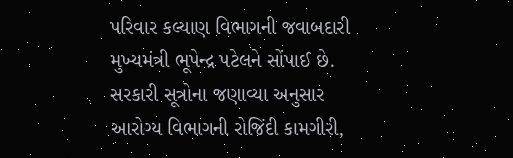પરિવાર કલ્યાણ વિભાગની જવાબદારી મુખ્યમંત્રી ભૂપેન્દ્ર પટેલને સોંપાઈ છે. સરકારી સૂત્રોના જણાવ્યા અનુસાર આરોગ્ય વિભાગની રોજિંદી કામગીરી,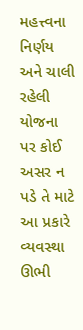મહત્ત્વના નિર્ણય અને ચાલી રહેલી યોજના પર કોઈ અસર ન પડે તે માટે આ પ્રકારે વ્યવસ્થા ઊભી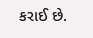કરાઈ છે.